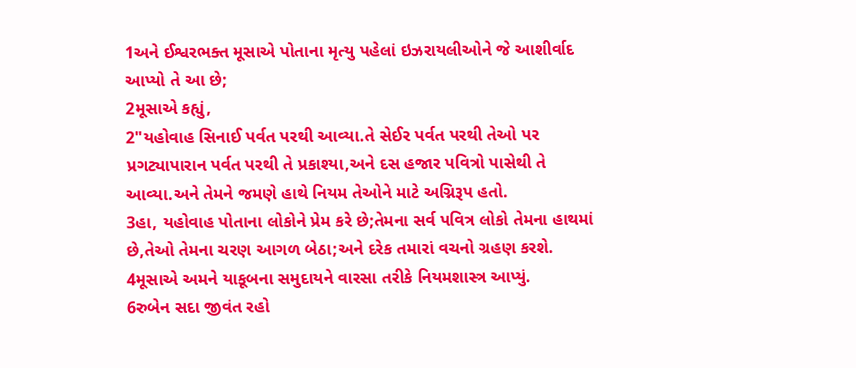1અને ઈશ્વરભક્ત મૂસાએ પોતાના મૃત્યુ પહેલાં ઇઝરાયલીઓને જે આશીર્વાદ આપ્યો તે આ છે;
2મૂસાએ કહ્યું,
2"યહોવાહ સિનાઈ પર્વત પરથી આવ્યા.તે સેઈર પર્વત પરથી તેઓ પર પ્રગટ્યાપારાન પર્વત પરથી તે પ્રકાશ્યા,અને દસ હજાર પવિત્રો પાસેથી તે આવ્યા.અને તેમને જમણે હાથે નિયમ તેઓને માટે અગ્નિરૂપ હતો.
3હા, યહોવાહ પોતાના લોકોને પ્રેમ કરે છે;તેમના સર્વ પવિત્ર લોકો તેમના હાથમાં છે,તેઓ તેમના ચરણ આગળ બેઠા;અને દરેક તમારાં વચનો ગ્રહણ કરશે.
4મૂસાએ અમને યાકૂબના સમુદાયને વારસા તરીકે નિયમશાસ્ત્ર આપ્યું.
6રુબેન સદા જીવંત રહો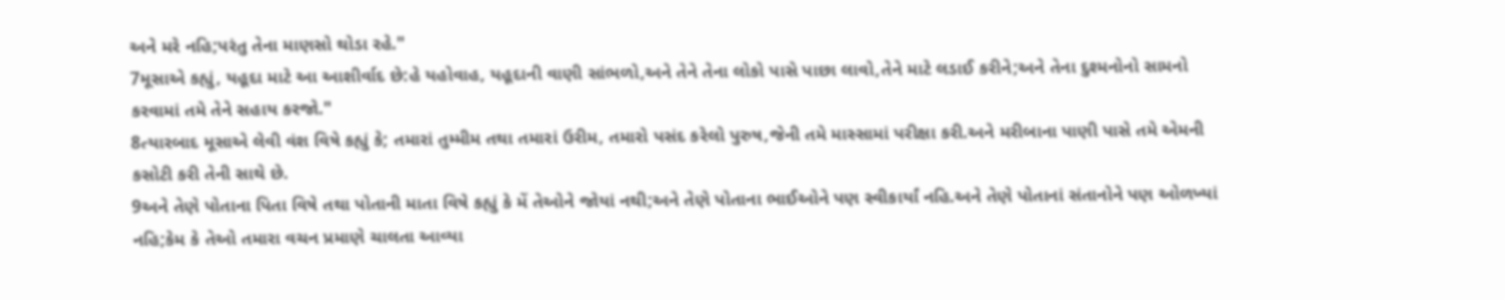અને મરે નહિ;પરંતુ તેના માણસો થોડા રહે."
7મૂસાએ કહ્યું, યહૂદા માટે આ આશીર્વાદ છે:હે યહોવાહ, યહૂદાની વાણી સાંભળો,અને તેને તેના લોકો પાસે પાછા લાવો,તેને માટે લડાઈ કરીને;અને તેના દુશ્મનોનો સામનો કરવામાં તમે તેને સહાય કરજો."
8ત્યારબાદ મૂસાએ લેવી વંશ વિષે કહ્યું કે; તમારાં તુમ્મીમ તથા તમારાં ઉરીમ, તમારો પસંદ કરેલો પુરુષ,જેની તમે માસ્સામાં પરીક્ષા કરી.અને મરીબાના પાણી પાસે તમે એમની કસોટી કરી તેની સાથે છે.
9અને તેણે પોતાના પિતા વિષે તથા પોતાની માતા વિષે કહ્યું કે મેં તેઓને જોયાં નથી;અને તેણે પોતાના ભાઈઓને પણ સ્વીકાર્યાં નહિ.અને તેણે પોતાનાં સંતાનોને પણ ઓળખ્યાં નહિ;કેમ કે તેઓ તમારા વચન પ્રમાણે ચાલતા આવ્યા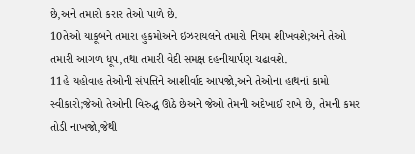છે,અને તમારો કરાર તેઓ પાળે છે.
10તેઓ યાકૂબને તમારા હુકમોઅને ઇઝરાયલને તમારો નિયમ શીખવશે;અને તેઓ તમારી આગળ ધૂપ,તથા તમારી વેદી સમક્ષ દહનીયાર્પણ ચઢાવશે.
11હે યહોવાહ તેઓની સંપત્તિને આશીર્વાદ આપજો,અને તેઓના હાથનાં કામો સ્વીકારો;જેઓ તેઓની વિરુદ્ધ ઊઠે છેઅને જેઓ તેમની અદેખાઈ રાખે છે, તેમની કમર તોડી નાખજો,જેથી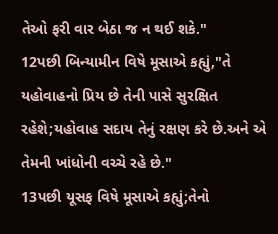તેઓ ફરી વાર બેઠા જ ન થઈ શકે."
12પછી બિન્યામીન વિષે મૂસાએ કહ્યું,"તે યહોવાહનો પ્રિય છે તેની પાસે સુરક્ષિત રહેશે;યહોવાહ સદાય તેનું રક્ષણ કરે છે.અને એ તેમની ખાંધોની વચ્ચે રહે છે."
13પછી યૂસફ વિષે મૂસાએ કહ્યું;તેનો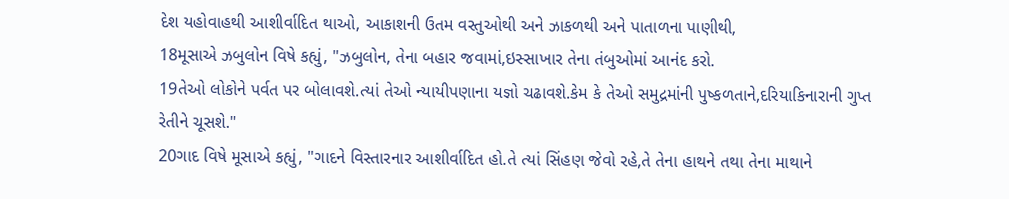દેશ યહોવાહથી આશીર્વાદિત થાઓ, આકાશની ઉતમ વસ્તુઓથી અને ઝાકળથી અને પાતાળના પાણીથી,
18મૂસાએ ઝબુલોન વિષે કહ્યું, "ઝબુલોન, તેના બહાર જવામાં,ઇસ્સાખાર તેના તંબુઓમાં આનંદ કરો.
19તેઓ લોકોને પર્વત પર બોલાવશે.ત્યાં તેઓ ન્યાયીપણાના યજ્ઞો ચઢાવશે.કેમ કે તેઓ સમુદ્રમાંની પુષ્કળતાને,દરિયાકિનારાની ગુપ્ત રેતીને ચૂસશે."
20ગાદ વિષે મૂસાએ કહ્યું, "ગાદને વિસ્તારનાર આશીર્વાદિત હો.તે ત્યાં સિંહણ જેવો રહે,તે તેના હાથને તથા તેના માથાને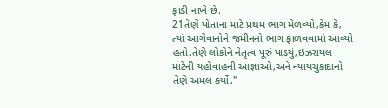ફાડી નાખે છે.
21તેણે પોતાના માટે પ્રથમ ભાગ મેળવ્યો,કેમ કે, ત્યાં આગેવાનોને જમીનનો ભાગ ફાળવવામાં આવ્યો હતો.તેણે લોકોને નેતૃત્વ પૂરું પાડયું,ઇઝરાયલ માટેની યહોવાહની આજ્ઞાઓ,અને ન્યાયચુકાદાનો તેણે અમલ કર્યો."